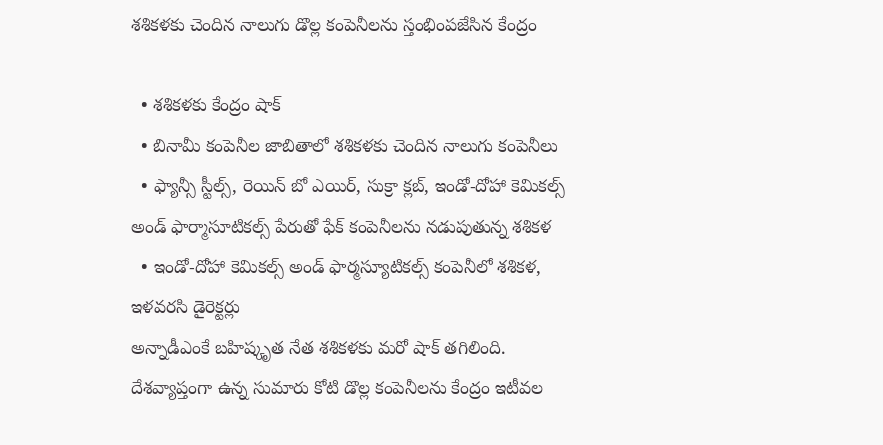శశికళకు చెందిన నాలుగు డొల్ల కంపెనీలను స్తంభింపజేసిన కేంద్రం

  • శశికళకు కేంద్రం షాక్
  • బినామీ కంపెనీల జాబితాలో శశికళకు చెందిన నాలుగు కంపెనీలు
  • ఫ్యాన్సీ స్టీల్స్‌, రెయిన్‌ బో ఎయిర్‌, సుక్రా క్లబ్‌, ఇండో-దోహా కెమికల్స్‌ అండ్‌ ఫార్మాసూటికల్స్‌ పేరుతో ఫేక్ కంపెనీలను నడుపుతున్న శశికళ
  • ఇండో-దోహా కెమికల్స్‌ అండ్ ఫార్మస్యూటికల్స్ కంపెనీలో శశికళ, ఇళవరసి డైరెక్టర్లు
అన్నాడీఎంకే బహిష్కృత నేత శశికళకు మరో షాక్ తగిలింది. దేశవ్యాప్తంగా ఉన్న సుమారు కోటి డొల్ల కంపెనీలను కేంద్రం ఇటీవల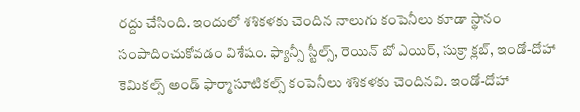రద్దు చేసింది. ఇందులో శశికళకు చెందిన నాలుగు కంపెనీలు కూడా స్థానం సంపాదించుకోవడం విశేషం. ఫ్యాన్సీ స్టీల్స్‌, రెయిన్‌ బో ఎయిర్‌, సుక్రా క్లబ్‌, ఇండో-దోహా కెమికల్స్‌ అండ్‌ ఫార్మాసూటికల్స్‌ కంపెనీలు శశికళకు చెందినవి. ఇండో-దోహా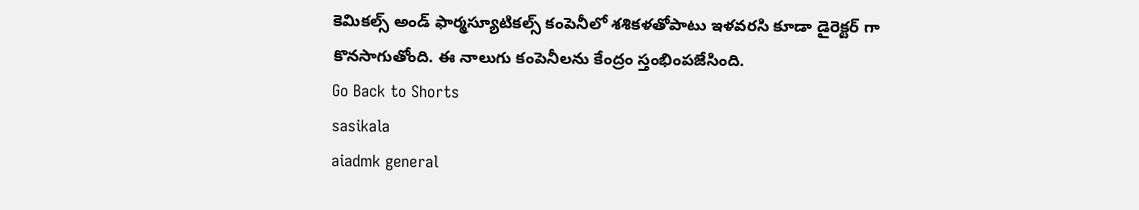కెమికల్స్‌ అండ్ ఫార్మస్యూటికల్స్ కంపెనీలో శశికళతోపాటు ఇళవరసి కూడా డైరెక్టర్ గా కొనసాగుతోంది. ఈ నాలుగు కంపెనీలను కేంద్రం స్తంభింపజేసింది.
Go Back to Shorts
sasikala
aiadmk general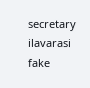secretary
ilavarasi
fake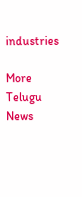industries

More Telugu News